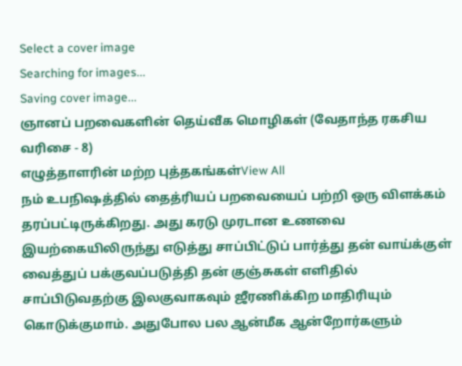Select a cover image
Searching for images...
Saving cover image...
ஞானப் பறவைகளின் தெய்வீக மொழிகள் (வேதாந்த ரகசிய வரிசை - 8)
எழுத்தாளரின் மற்ற புத்தகங்கள்View All
நம் உபநிஷத்தில் தைத்ரியப் பறவையைப் பற்றி ஒரு விளக்கம் தரப்பட்டிருக்கிறது. அது கரடு முரடான உணவை இயற்கையிலிருந்து எடுத்து சாப்பிட்டுப் பார்த்து தன் வாய்க்குள் வைத்துப் பக்குவப்படுத்தி தன் குஞ்சுகள் எளிதில் சாப்பிடுவதற்கு இலகுவாகவும் ஜீரணிக்கிற மாதிரியும் கொடுக்குமாம். அதுபோல பல ஆன்மீக ஆன்றோர்களும்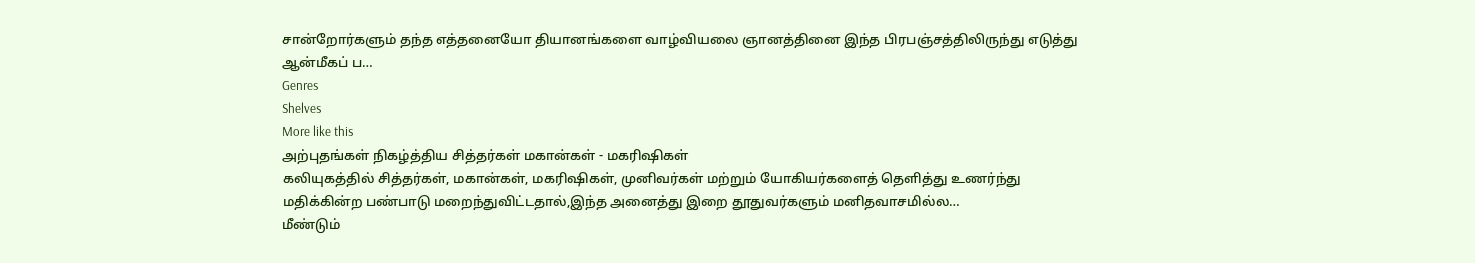சான்றோர்களும் தந்த எத்தனையோ தியானங்களை வாழ்வியலை ஞானத்தினை இந்த பிரபஞ்சத்திலிருந்து எடுத்து ஆன்மீகப் ப…
Genres
Shelves
More like this
அற்புதங்கள் நிகழ்த்திய சித்தர்கள் மகான்கள் - மகரிஷிகள்
கலியுகத்தில் சித்தர்கள், மகான்கள், மகரிஷிகள், முனிவர்கள் மற்றும் யோகியர்களைத் தெளித்து உணர்ந்து மதிக்கின்ற பண்பாடு மறைந்துவிட்டதால்,இந்த அனைத்து இறை தூதுவர்களும் மனிதவாசமில்ல…
மீண்டும்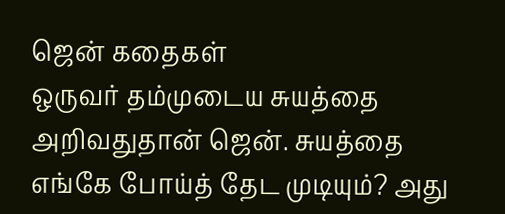ஜென் கதைகள்
ஒருவர் தம்முடைய சுயத்தை அறிவதுதான் ஜென். சுயத்தை எங்கே போய்த் தேட முடியும்? அது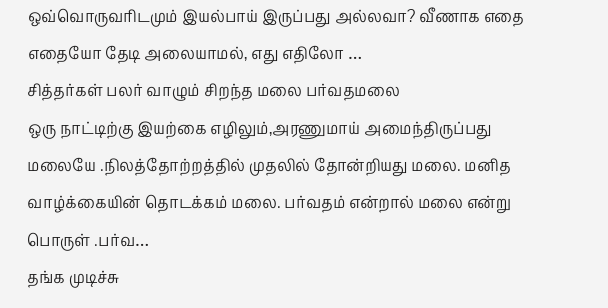ஒவ்வொருவரிடமும் இயல்பாய் இருப்பது அல்லவா? வீணாக எதை எதையோ தேடி அலையாமல், எது எதிலோ …
சித்தர்கள் பலர் வாழும் சிறந்த மலை பர்வதமலை
ஒரு நாட்டிற்கு இயற்கை எழிலும்,அரணுமாய் அமைந்திருப்பது மலையே .நிலத்தோற்றத்தில் முதலில் தோன்றியது மலை. மனித வாழ்க்கையின் தொடக்கம் மலை. பர்வதம் என்றால் மலை என்று பொருள் .பர்வ…
தங்க முடிச்சு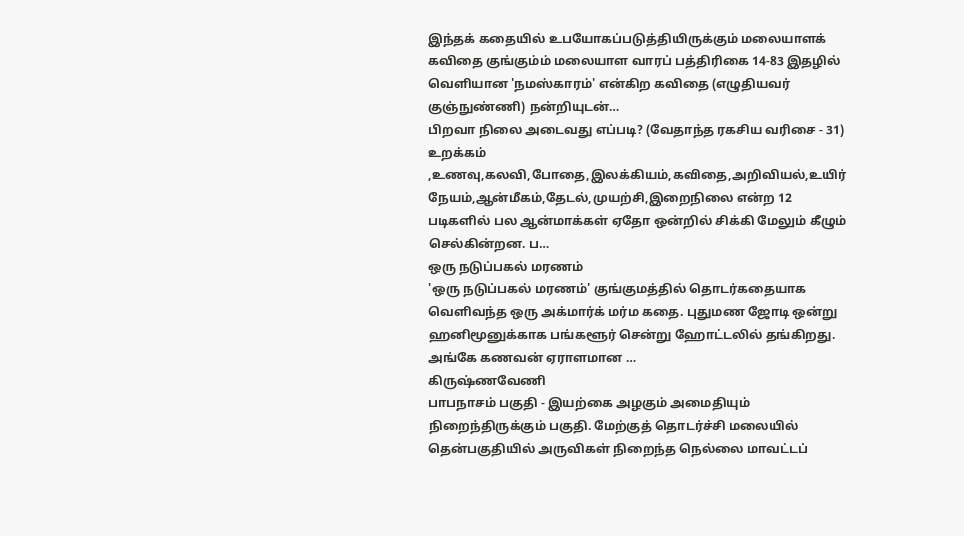இந்தக் கதையில் உபயோகப்படுத்தியிருக்கும் மலையாளக் கவிதை குங்கும்ம் மலையாள வாரப் பத்திரிகை 14-83 இதழில் வெளியான 'நமஸ்காரம்' என்கிற கவிதை (எழுதியவர் குஞ்நுண்ணி) நன்றியுடன்…
பிறவா நிலை அடைவது எப்படி? (வேதாந்த ரகசிய வரிசை - 31)
உறக்கம் ,உணவு,கலவி,போதை,இலக்கியம்,கவிதை,அறிவியல்,உயிர் நேயம்,ஆன்மீகம்,தேடல்,முயற்சி,இறைநிலை என்ற 12 படிகளில் பல ஆன்மாக்கள் ஏதோ ஒன்றில் சிக்கி மேலும் கீழும் செல்கின்றன. ப…
ஒரு நடுப்பகல் மரணம்
'ஒரு நடுப்பகல் மரணம்' குங்குமத்தில் தொடர்கதையாக வெளிவந்த ஒரு அக்மார்க் மர்ம கதை. புதுமண ஜோடி ஒன்று ஹனிமூனுக்காக பங்களூர் சென்று ஹோட்டலில் தங்கிறது. அங்கே கணவன் ஏராளமான …
கிருஷ்ணவேணி
பாபநாசம் பகுதி - இயற்கை அழகும் அமைதியும் நிறைந்திருக்கும் பகுதி. மேற்குத் தொடர்ச்சி மலையில் தென்பகுதியில் அருவிகள் நிறைந்த நெல்லை மாவட்டப்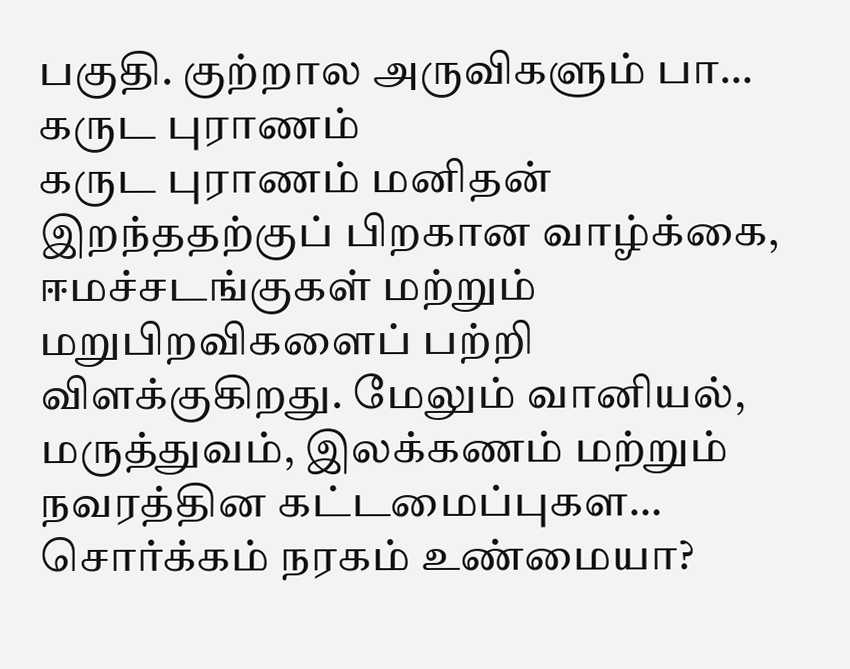பகுதி. குற்றால அருவிகளும் பா…
கருட புராணம்
கருட புராணம் மனிதன் இறந்ததற்குப் பிறகான வாழ்க்கை, ஈமச்சடங்குகள் மற்றும் மறுபிறவிகளைப் பற்றி விளக்குகிறது. மேலும் வானியல், மருத்துவம், இலக்கணம் மற்றும் நவரத்தின கட்டமைப்புகள…
சொர்க்கம் நரகம் உண்மையா?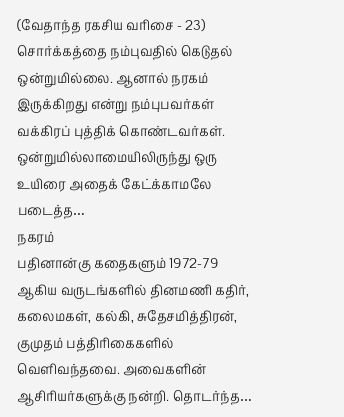(வேதாந்த ரகசிய வரிசை - 23)
சொர்க்கத்தை நம்புவதில் கெடுதல் ஒன்றுமில்லை. ஆனால் நரகம் இருக்கிறது என்று நம்புபவர்கள் வக்கிரப் புத்திக் கொண்டவர்கள். ஒன்றுமில்லாமையிலிருந்து ஒரு உயிரை அதைக் கேட்க்காமலே படைத்த…
நகரம்
பதினான்கு கதைகளும் 1972-79 ஆகிய வருடங்களில் தினமணி கதிர், கலைமகள், கல்கி, சுதேசமித்திரன், குமுதம் பத்திரிகைகளில் வெளிவந்தவை. அவைகளின் ஆசிரியர்களுக்கு நன்றி. தொடர்ந்த…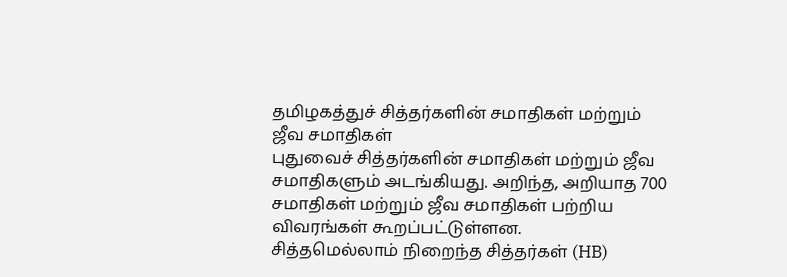தமிழகத்துச் சித்தர்களின் சமாதிகள் மற்றும் ஜீவ சமாதிகள்
புதுவைச் சித்தர்களின் சமாதிகள் மற்றும் ஜீவ சமாதிகளும் அடங்கியது. அறிந்த, அறியாத 700 சமாதிகள் மற்றும் ஜீவ சமாதிகள் பற்றிய விவரங்கள் கூறப்பட்டுள்ளன.
சித்தமெல்லாம் நிறைந்த சித்தர்கள் (HB)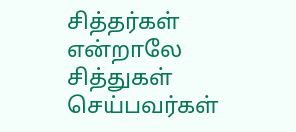சித்தர்கள் என்றாலே சித்துகள் செய்பவர்கள்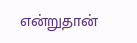என்றுதான்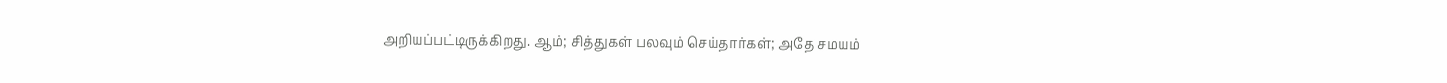அறியப்பட்டிருக்கிறது. ஆம்; சித்துகள் பலவும் செய்தார்கள்; அதே சமயம்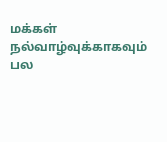மக்கள் நல்வாழ்வுக்காகவும் பல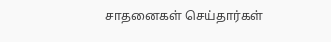சாதனைகள் செய்தார்கள்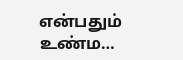என்பதும் உண்ம…